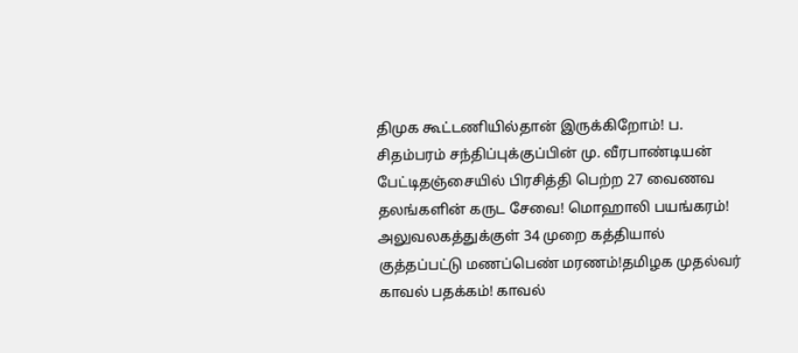திமுக கூட்டணியில்தான் இருக்கிறோம்! ப. சிதம்பரம் சந்திப்புக்குப்பின் மு. வீரபாண்டியன் பேட்டிதஞ்சையில் பிரசித்தி பெற்ற 27 வைணவ தலங்களின் கருட சேவை! மொஹாலி பயங்கரம்! அலுவலகத்துக்குள் 34 முறை கத்தியால் குத்தப்பட்டு மணப்பெண் மரணம்!தமிழக முதல்வர் காவல் பதக்கம்! காவல்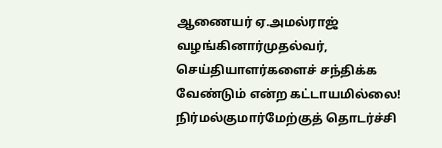ஆணையர் ஏ.அமல்ராஜ் வழங்கினார்முதல்வர், செய்தியாளர்களைச் சந்திக்க வேண்டும் என்ற கட்டாயமில்லை! நிர்மல்குமார்மேற்குத் தொடர்ச்சி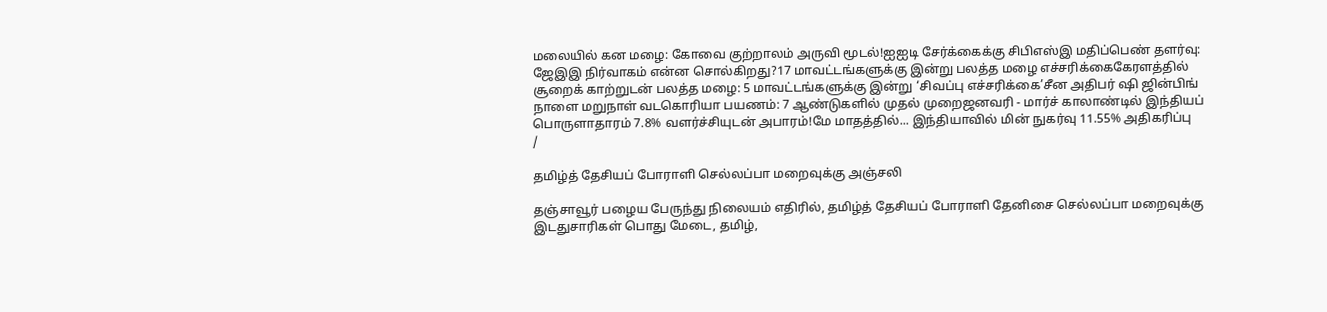மலையில் கன மழை: கோவை குற்றாலம் அருவி மூடல்!ஐஐடி சேர்க்கைக்கு சிபிஎஸ்இ மதிப்பெண் தளர்வு: ஜேஇஇ நிர்வாகம் என்ன சொல்கிறது?17 மாவட்டங்களுக்கு இன்று பலத்த மழை எச்சரிக்கைகேரளத்தில் சூறைக் காற்றுடன் பலத்த மழை: 5 மாவட்டங்களுக்கு இன்று ‘சிவப்பு எச்சரிக்கை’சீன அதிபர் ஷி ஜின்பிங் நாளை மறுநாள் வடகொரியா பயணம்: 7 ஆண்டுகளில் முதல் முறைஜனவரி - மார்ச் காலாண்டில் இந்தியப் பொருளாதாரம் 7.8% வளர்ச்சியுடன் அபாரம்!மே மாதத்தில்... இந்தியாவில் மின் நுகர்வு 11.55% அதிகரிப்பு
/

தமிழ்த் தேசியப் போராளி செல்லப்பா மறைவுக்கு அஞ்சலி

தஞ்சாவூர் பழைய பேருந்து நிலையம் எதிரில், தமிழ்த் தேசியப் போராளி தேனிசை செல்லப்பா மறைவுக்கு இடதுசாரிகள் பொது மேடை, தமிழ்,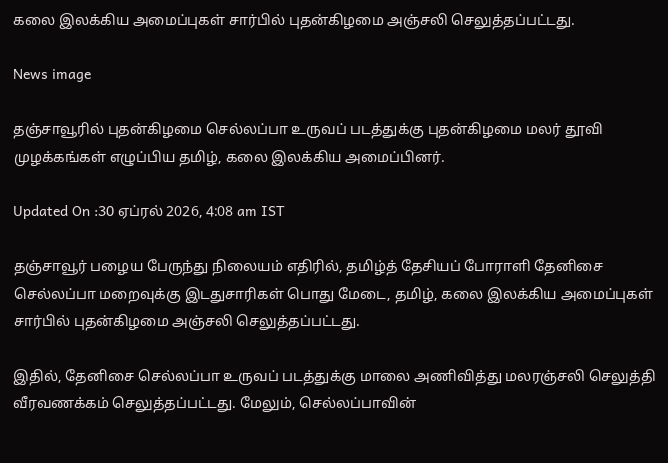கலை இலக்கிய அமைப்புகள் சார்பில் புதன்கிழமை அஞ்சலி செலுத்தப்பட்டது.

News image

தஞ்சாவூரில் புதன்கிழமை செல்லப்பா உருவப் படத்துக்கு புதன்கிழமை மலர் தூவி முழக்கங்கள் எழுப்பிய தமிழ், கலை இலக்கிய அமைப்பினர்.

Updated On :30 ஏப்ரல் 2026, 4:08 am IST

தஞ்சாவூர் பழைய பேருந்து நிலையம் எதிரில், தமிழ்த் தேசியப் போராளி தேனிசை செல்லப்பா மறைவுக்கு இடதுசாரிகள் பொது மேடை, தமிழ், கலை இலக்கிய அமைப்புகள் சார்பில் புதன்கிழமை அஞ்சலி செலுத்தப்பட்டது.

இதில், தேனிசை செல்லப்பா உருவப் படத்துக்கு மாலை அணிவித்து மலரஞ்சலி செலுத்தி வீரவணக்கம் செலுத்தப்பட்டது. மேலும், செல்லப்பாவின்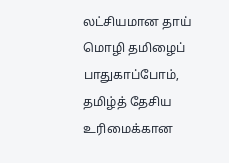லட்சியமான தாய் மொழி தமிழைப் பாதுகாப்போம், தமிழ்த் தேசிய உரிமைக்கான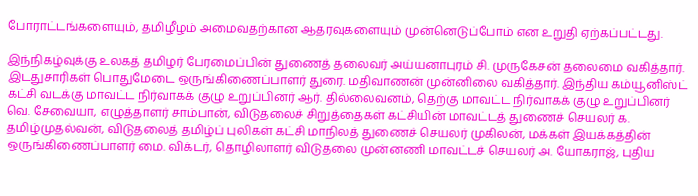போராட்டங்களையும், தமிழீழம் அமைவதற்கான ஆதரவுகளையும் முன்னெடுப்போம் என உறுதி ஏற்கப்பட்டது.

இந்நிகழ்வுக்கு உலகத் தமிழர் பேரமைப்பின் துணைத் தலைவர் அய்யனாபுரம் சி. முருகேசன் தலைமை வகித்தார். இடதுசாரிகள் பொதுமேடை ஒருங்கிணைப்பாளர் துரை. மதிவாணன் முன்னிலை வகித்தார். இந்திய கம்யூனிஸ்ட் கட்சி வடக்கு மாவட்ட நிர்வாகக் குழு உறுப்பினர் ஆர். தில்லைவனம், தெற்கு மாவட்ட நிர்வாகக் குழு உறுப்பினர் வெ. சேவையா, எழுத்தாளர் சாம்பான், விடுதலைச் சிறுத்தைகள் கட்சியின் மாவட்டத் துணைச் செயலர் க. தமிழ்முதல்வன், விடுதலைத் தமிழ்ப் புலிகள் கட்சி மாநிலத் துணைச் செயலர் முகிலன், மக்கள் இயக்கத்தின் ஒருங்கிணைப்பாளர் மை. விக்டர், தொழிலாளர் விடுதலை முன்னணி மாவட்டச் செயலர் அ. யோகராஜ், புதிய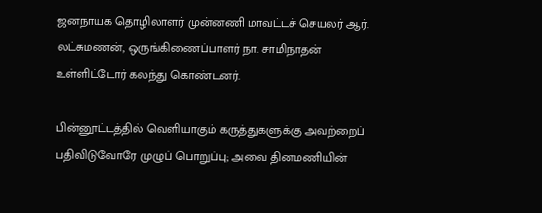ஜனநாயக தொழிலாளர் முன்னணி மாவட்டச் செயலர் ஆர். லட்சுமணன், ஒருங்கிணைப்பாளர் நா. சாமிநாதன் உள்ளிட்டோர் கலந்து கொண்டனர்.

பின்னூட்டத்தில் வெளியாகும் கருத்துகளுக்கு அவற்றைப் பதிவிடுவோரே முழுப் பொறுப்பு; அவை தினமணியின்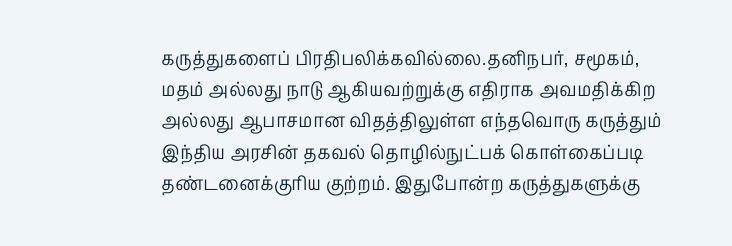கருத்துகளைப் பிரதிபலிக்கவில்லை.தனிநபர், சமூகம், மதம் அல்லது நாடு ஆகியவற்றுக்கு எதிராக அவமதிக்கிற அல்லது ஆபாசமான விதத்திலுள்ள எந்தவொரு கருத்தும் இந்திய அரசின் தகவல் தொழில்நுட்பக் கொள்கைப்படி தண்டனைக்குரிய குற்றம். இதுபோன்ற கருத்துகளுக்கு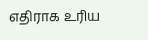எதிராக உரிய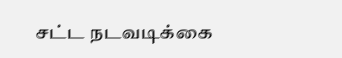சட்ட நடவடிக்கை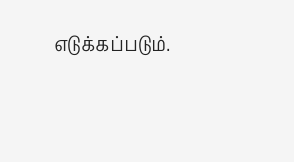எடுக்கப்படும்.